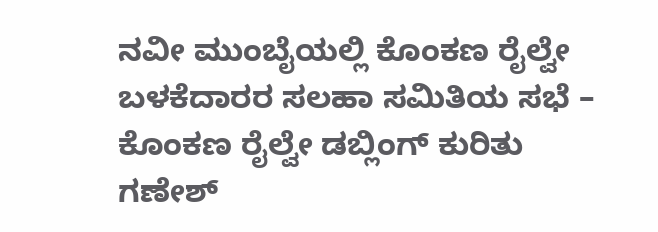ನವೀ ಮುಂಬೈಯಲ್ಲಿ ಕೊಂಕಣ ರೈಲ್ವೇ ಬಳಕೆದಾರರ ಸಲಹಾ ಸಮಿತಿಯ ಸಭೆ – ಕೊಂಕಣ ರೈಲ್ವೇ ಡಬ್ಲಿಂಗ್ ಕುರಿತು ಗಣೇಶ್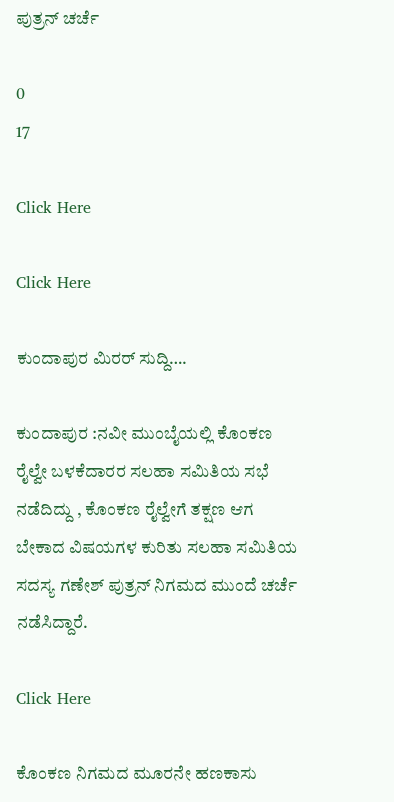ಪುತ್ರನ್ ಚರ್ಚೆ

0
17

Click Here

Click Here

ಕುಂದಾಪುರ ಮಿರರ್ ಸುದ್ದಿ….

ಕುಂದಾಪುರ :ನವೀ ಮುಂಬೈಯಲ್ಲಿ ಕೊಂಕಣ ರೈಲ್ವೇ ಬಳಕೆದಾರರ ಸಲಹಾ ಸಮಿತಿಯ ಸಭೆ ನಡೆದಿದ್ದು , ಕೊಂಕಣ ರೈಲ್ವೇಗೆ ತಕ್ಷಣ ಆಗ ಬೇಕಾದ ವಿಷಯಗಳ ಕುರಿತು ಸಲಹಾ ಸಮಿತಿಯ ಸದಸ್ಯ ಗಣೇಶ್ ಪುತ್ರನ್ ನಿಗಮದ ಮುಂದೆ ಚರ್ಚೆ ನಡೆಸಿದ್ದಾರೆ.

Click Here

ಕೊಂಕಣ ನಿಗಮದ ಮೂರನೇ ಹಣಕಾಸು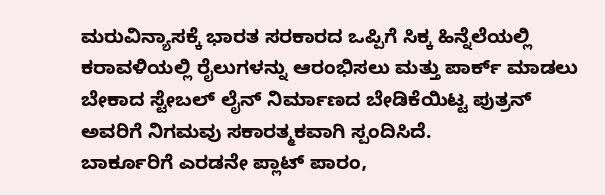ಮರುವಿನ್ಯಾಸಕ್ಕೆ ಭಾರತ ಸರಕಾರದ ಒಪ್ಪಿಗೆ ಸಿಕ್ಕ ಹಿನ್ನೆಲೆಯಲ್ಲಿ ಕರಾವಳಿಯಲ್ಲಿ ರೈಲುಗಳನ್ನು ಆರಂಭಿಸಲು ಮತ್ತು ಪಾರ್ಕ್ ಮಾಡಲು ಬೇಕಾದ ಸ್ಟೇಬಲ್ ಲೈನ್ ನಿರ್ಮಾಣದ ಬೇಡಿಕೆಯಿಟ್ಟ ಪುತ್ರನ್ ಅವರಿಗೆ ನಿಗಮವು ಸಕಾರತ್ಮಕವಾಗಿ ಸ್ಪಂದಿಸಿದೆ.
ಬಾರ್ಕೂರಿಗೆ ಎರಡನೇ ಪ್ಲಾಟ್ ಪಾರಂ,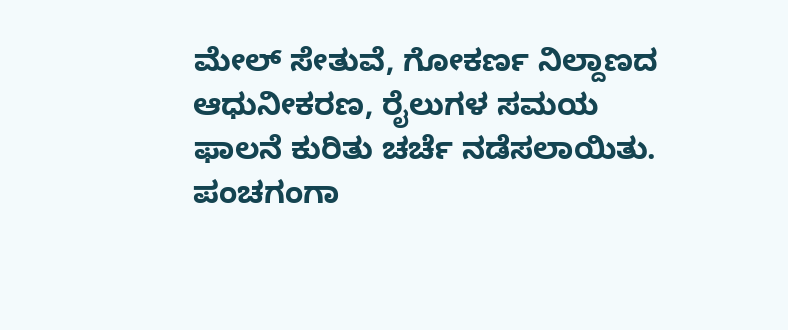ಮೇಲ್ ಸೇತುವೆ, ಗೋಕರ್ಣ ನಿಲ್ದಾಣದ ಆಧುನೀಕರಣ, ರೈಲುಗಳ ಸಮಯ ಫಾಲನೆ ಕುರಿತು ಚರ್ಚೆ ನಡೆಸಲಾಯಿತು. ಪಂಚಗಂಗಾ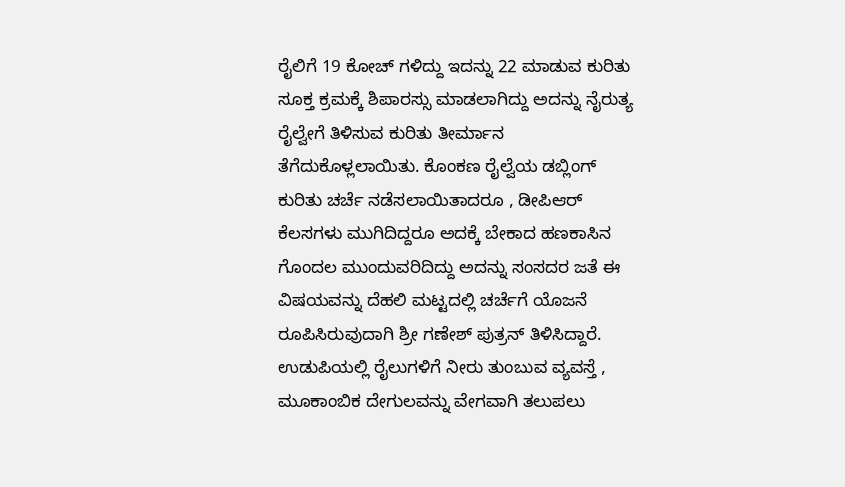ರೈಲಿಗೆ 19 ಕೋಚ್ ಗಳಿದ್ದು ಇದನ್ನು 22 ಮಾಡುವ ಕುರಿತು ಸೂಕ್ತ ಕ್ರಮಕ್ಕೆ ಶಿಪಾರಸ್ಸು ಮಾಡಲಾಗಿದ್ದು ಅದನ್ನು ನೈರುತ್ಯ ರೈಲ್ವೇಗೆ ತಿಳಿಸುವ ಕುರಿತು ತೀರ್ಮಾನ ತೆಗೆದುಕೊಳ್ಲಲಾಯಿತು. ಕೊಂಕಣ ರೈಲ್ವೆಯ ಡಬ್ಲಿಂಗ್ ಕುರಿತು ಚರ್ಚೆ ನಡೆಸಲಾಯಿತಾದರೂ , ಡೀಪಿಆರ್ ಕೆಲಸಗಳು ಮುಗಿದಿದ್ದರೂ ಅದಕ್ಕೆ ಬೇಕಾದ ಹಣಕಾಸಿನ ಗೊಂದಲ ಮುಂದುವರಿದಿದ್ದು ಅದನ್ನು ಸಂಸದರ ಜತೆ ಈ ವಿಷಯವನ್ನು ದೆಹಲಿ ಮಟ್ಟದಲ್ಲಿ ಚರ್ಚೆಗೆ ಯೊಜನೆ ರೂಪಿಸಿರುವುದಾಗಿ ಶ್ರೀ ಗಣೇಶ್ ಪುತ್ರನ್ ತಿಳಿಸಿದ್ದಾರೆ.
ಉಡುಪಿಯಲ್ಲಿ ರೈಲುಗಳಿಗೆ ನೀರು ತುಂಬುವ ವ್ಯವಸ್ತೆ , ಮೂಕಾಂಬಿಕ ದೇಗುಲವನ್ನು ವೇಗವಾಗಿ ತಲುಪಲು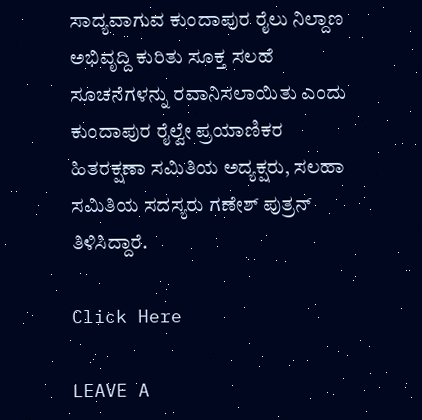ಸಾದ್ಯವಾಗುವ ಕುಂದಾಪುರ ರೈಲು ನಿಲ್ದಾಣ ಅಭಿವೃದ್ದಿ ಕುರಿತು ಸೂಕ್ತ ಸಲಹೆ ಸೂಚನೆಗಳನ್ನು ರವಾನಿಸಲಾಯಿತು ಎಂದು ಕುಂದಾಪುರ ರೈಲ್ವೇ ಪ್ರಯಾಣಿಕರ ಹಿತರಕ್ಷಣಾ ಸಮಿತಿಯ ಅದ್ಯಕ್ಷರು, ಸಲಹಾ ಸಮಿತಿಯ ಸದಸ್ಯರು ಗಣೇಶ್ ಪುತ್ರನ್ ತಿಳಿಸಿದ್ದಾರೆ.

Click Here

LEAVE A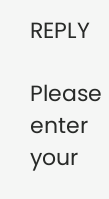REPLY

Please enter your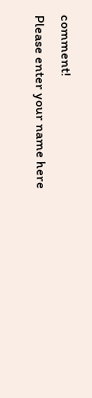comment!
Please enter your name here